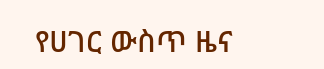የሀገር ውስጥ ዜና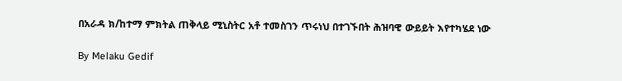በአራዳ ክ/ከተማ ምክትል ጠቅላይ ሚኒስትር አቶ ተመስገን ጥሩነህ በተገኙበት ሕዝባዊ ውይይት እየተካሄደ ነው

By Melaku Gedif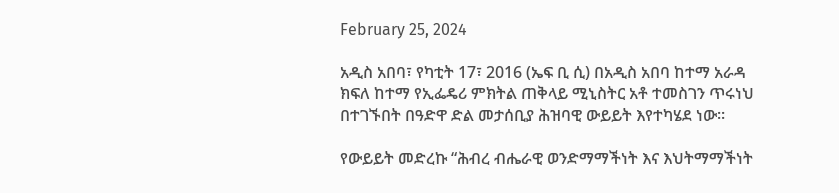February 25, 2024

አዲስ አበባ፣ የካቲት 17፣ 2016 (ኤፍ ቢ ሲ) በአዲስ አበባ ከተማ አራዳ ክፍለ ከተማ የኢፌዴሪ ምክትል ጠቅላይ ሚኒስትር አቶ ተመስገን ጥሩነህ በተገኙበት በዓድዋ ድል መታሰቢያ ሕዝባዊ ውይይት እየተካሄደ ነው፡፡

የውይይት መድረኩ “ሕብረ ብሔራዊ ወንድማማችነት እና እህትማማችነት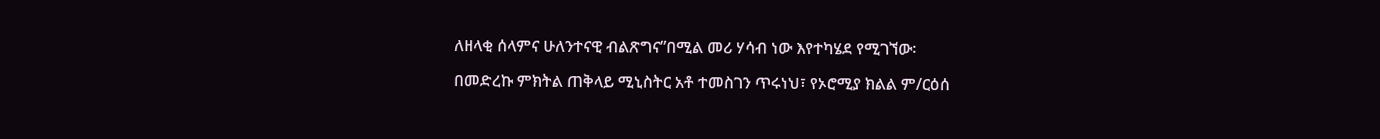ለዘላቂ ሰላምና ሁለንተናዊ ብልጽግና”በሚል መሪ ሃሳብ ነው እየተካሄደ የሚገኘው፡

በመድረኩ ምክትል ጠቅላይ ሚኒስትር አቶ ተመስገን ጥሩነህ፣ የኦሮሚያ ክልል ም/ርዕሰ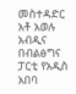መስተዳድር አቶ አወሉ አብዲና በብልፅግና ፓርቲ የአዲስ አበባ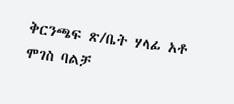ቅርንጫፍ ጽ/ቤት ሃላፊ አቶ ሞገስ ባልቻ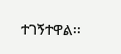ተገኝተዋል፡፡